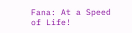Fana: At a Speed of Life!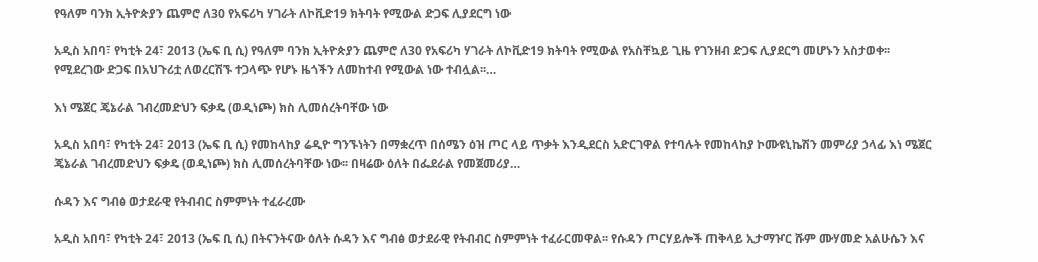የዓለም ባንክ ኢትዮጵያን ጨምሮ ለ30 የአፍሪካ ሃገራት ለኮቪድ19 ክትባት የሚውል ድጋፍ ሊያደርግ ነው

አዲስ አበባ፣ የካቲት 24፣ 2013 (ኤፍ ቢ ሲ) የዓለም ባንክ ኢትዮጵያን ጨምሮ ለ30 የአፍሪካ ሃገራት ለኮቪድ19 ክትባት የሚውል የአስቸኳይ ጊዜ የገንዘብ ድጋፍ ሊያደርግ መሆኑን አስታወቀ፡፡ የሚደረገው ድጋፍ በአህጉሪቷ ለወረርሽኙ ተጋላጭ የሆኑ ዜጎችን ለመከተብ የሚውል ነው ተብሏል፡፡…

እነ ሜጀር ጄኔራል ገብረመድህን ፍቃዴ (ወዲነጮ) ክስ ሊመሰረትባቸው ነው

አዲስ አበባ፣ የካቲት 24፣ 2013 (ኤፍ ቢ ሲ) የመከላከያ ሬዲዮ ግንኙነትን በማቋረጥ በሰሜን ዕዝ ጦር ላይ ጥቃት እንዲደርስ አድርገዋል የተባሉት የመከላከያ ኮሙዩኒኬሽን መምሪያ ኃላፊ እነ ሜጀር ጄኔራል ገብረመድህን ፍቃዴ (ወዲነጮ) ክስ ሊመሰረትባቸው ነው፡፡ በዛሬው ዕለት በፌደራል የመጀመሪያ…

ሱዳን እና ግብፅ ወታደራዊ የትብብር ስምምነት ተፈራረሙ

አዲስ አበባ፣ የካቲት 24፣ 2013 (ኤፍ ቢ ሲ) በትናንትናው ዕለት ሱዳን እና ግብፅ ወታደራዊ የትብብር ስምምነት ተፈራርመዋል፡፡ የሱዳን ጦርሃይሎች ጠቅላይ ኢታማዦር ሹም ሙሃመድ አልሁሴን እና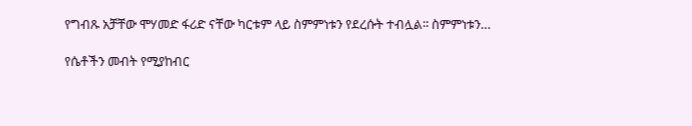የግብጹ አቻቸው ሞሃመድ ፋሪድ ናቸው ካርቱም ላይ ስምምነቱን የደረሱት ተብሏል፡፡ ስምምነቱን…

የሴቶችን መብት የሚያከብር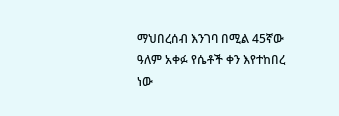ማህበረሰብ እንገባ በሚል 45ኛው ዓለም አቀፉ የሴቶች ቀን እየተከበረ ነው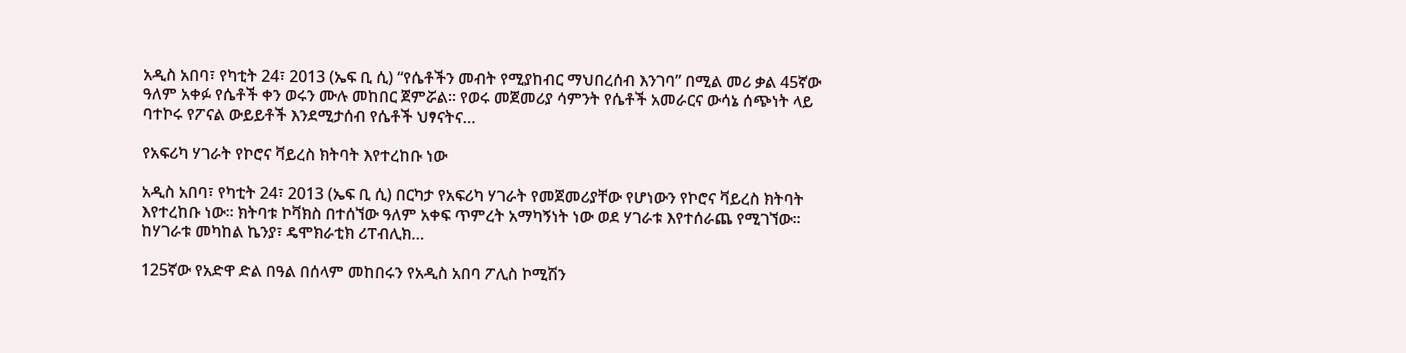አዲስ አበባ፣ የካቲት 24፣ 2013 (ኤፍ ቢ ሲ) “የሴቶችን መብት የሚያከብር ማህበረሰብ እንገባ” በሚል መሪ ቃል 45ኛው ዓለም አቀፉ የሴቶች ቀን ወሩን ሙሉ መከበር ጀምሯል። የወሩ መጀመሪያ ሳምንት የሴቶች አመራርና ውሳኔ ሰጭነት ላይ ባተኮሩ የፖናል ውይይቶች እንደሚታሰብ የሴቶች ህፃናትና…

የአፍሪካ ሃገራት የኮሮና ቫይረስ ክትባት እየተረከቡ ነው

አዲስ አበባ፣ የካቲት 24፣ 2013 (ኤፍ ቢ ሲ) በርካታ የአፍሪካ ሃገራት የመጀመሪያቸው የሆነውን የኮሮና ቫይረስ ክትባት እየተረከቡ ነው፡፡ ክትባቱ ኮቫክስ በተሰኘው ዓለም አቀፍ ጥምረት አማካኝነት ነው ወደ ሃገራቱ እየተሰራጨ የሚገኘው፡፡ ከሃገራቱ መካከል ኬንያ፣ ዴሞክራቲክ ሪፐብሊክ…

125ኛው የአድዋ ድል በዓል በሰላም መከበሩን የአዲስ አበባ ፖሊስ ኮሚሽን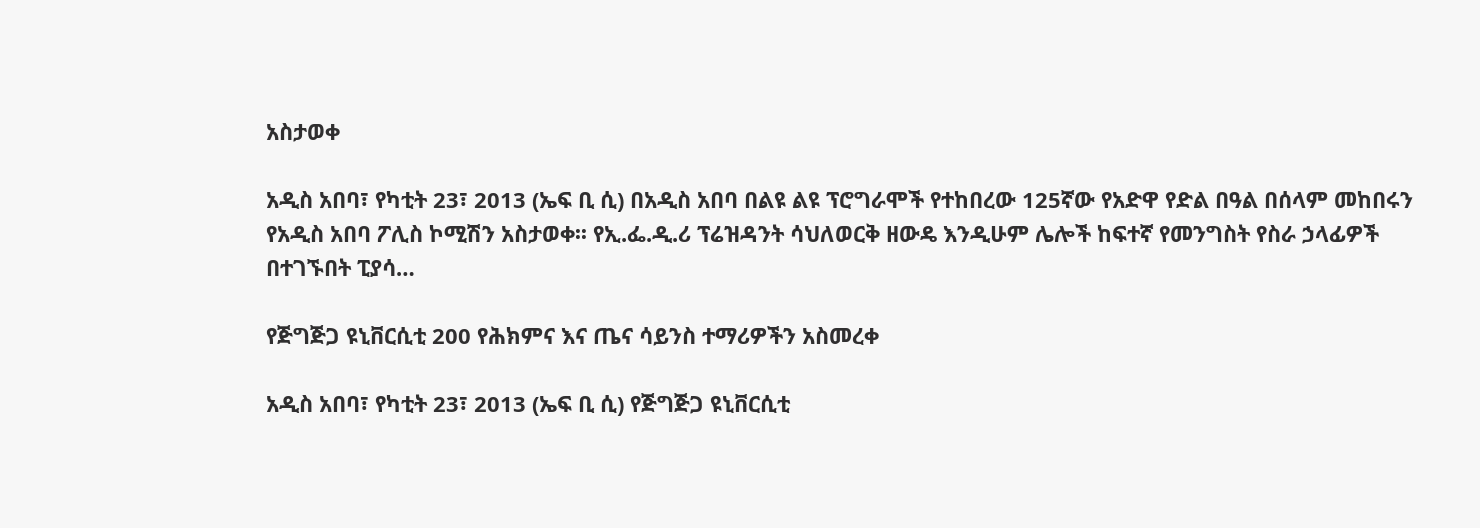አስታወቀ

አዲስ አበባ፣ የካቲት 23፣ 2013 (ኤፍ ቢ ሲ) በአዲስ አበባ በልዩ ልዩ ፕሮግራሞች የተከበረው 125ኛው የአድዋ የድል በዓል በሰላም መከበሩን የአዲስ አበባ ፖሊስ ኮሚሽን አስታወቀ፡፡ የኢ.ፌ.ዲ.ሪ ፕሬዝዳንት ሳህለወርቅ ዘውዴ እንዲሁም ሌሎች ከፍተኛ የመንግስት የስራ ኃላፊዎች በተገኙበት ፒያሳ…

የጅግጅጋ ዩኒቨርሲቲ 200 የሕክምና እና ጤና ሳይንስ ተማሪዎችን አስመረቀ

አዲስ አበባ፣ የካቲት 23፣ 2013 (ኤፍ ቢ ሲ) የጅግጅጋ ዩኒቨርሲቲ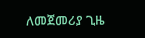ለመጀመሪያ ጊዜ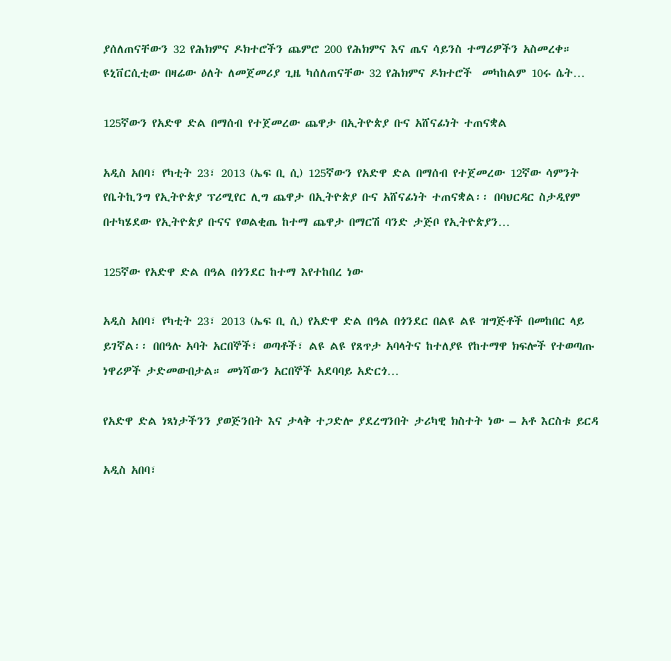ያሰለጠናቸውን 32 የሕክምና ዶክተሮችን ጨምሮ 200 የሕክምና እና ጤና ሳይንስ ተማሪዎችን አስመረቀ። ዩኒቨርሲቲው በዛሬው ዕለት ለመጀመሪያ ጊዜ ካሰለጠናቸው 32 የሕክምና ዶክተሮች  መካከልም 10ሩ ሴት…

125ኛውን የአድዋ ድል በማሰብ የተጀመረው ጨዋታ በኢትዮጵያ ቡና አሸናፊነት ተጠናቋል

አዲስ አበባ፣ የካቲት 23፣ 2013 (ኤፍ ቢ ሲ) 125ኛውን የአድዋ ድል በማሰብ የተጀመረው 12ኛው ሳምንት የቤትኪንግ የኢትዮጵያ ፕሪሚየር ሊግ ጨዋታ በኢትዮጵያ ቡና አሸናፊነት ተጠናቋል፡፡ በባህርዳር ስታዲየም በተካሄደው የኢትዮጵያ ቡናና የወልቂጤ ከተማ ጨዋታ በማርሽ ባንድ ታጅቦ የኢትዮጵያን…

125ኛው የአድዋ ድል በዓል በጎንደር ከተማ እየተከበረ ነው

አዲስ አበባ፣ የካቲት 23፣ 2013 (ኤፍ ቢ ሲ) የአድዋ ድል በዓል በጎንደር በልዩ ልዩ ዝግጅቶች በመከበር ላይ ይገኛል፡፡ በበዓሉ አባት አርበኞች፣ ወጣቶች፣ ልዩ ልዩ የጸጥታ አባላትና ከተለያዩ የከተማዋ ክፍሎች የተወጣጡ ነዋሪዎች ታድመውበታል። መነሻውን አርበኞች አደባባይ አድርጎ…

የአድዋ ድል ነጻነታችንን ያወጅንበት እና ታላቅ ተጋድሎ ያደረግንበት ታሪካዊ ክስተት ነው – አቶ እርስቱ ይርዳ

አዲስ አበባ፣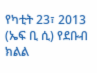የካቲት 23፣ 2013 (ኤፍ ቢ ሲ) የደቡብ ክልል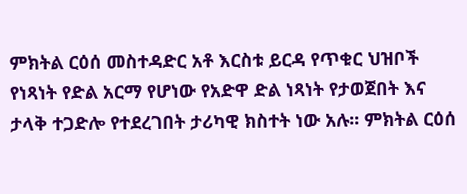ምክትል ርዕሰ መስተዳድር አቶ እርስቱ ይርዳ የጥቁር ህዝቦች የነጻነት የድል አርማ የሆነው የአድዋ ድል ነጻነት የታወጀበት እና ታላቅ ተጋድሎ የተደረገበት ታሪካዊ ክስተት ነው አሉ፡፡ ምክትል ርዕሰ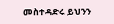መስተዳድሩ ይህንን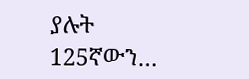ያሉት 125ኛውን…